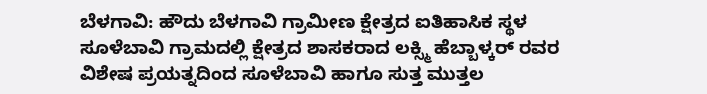ಬೆಳಗಾವಿ: ಹೌದು ಬೆಳಗಾವಿ ಗ್ರಾಮೀಣ ಕ್ಷೇತ್ರದ ಐತಿಹಾಸಿಕ ಸ್ಥಳ ಸೂಳೆಬಾವಿ ಗ್ರಾಮದಲ್ಲಿ ಕ್ಷೇತ್ರದ ಶಾಸಕರಾದ ಲಕ್ಸ್ಮಿ ಹೆಬ್ಬಾಳ್ಕರ್ ರವರ ವಿಶೇಷ ಪ್ರಯತ್ನದಿಂದ ಸೂಳೆಬಾವಿ ಹಾಗೂ ಸುತ್ತ ಮುತ್ತಲ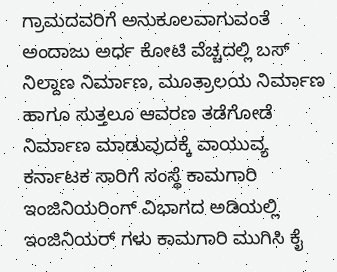ಗ್ರಾಮದವರಿಗೆ ಅನುಕೂಲವಾಗುವಂತೆ ಅಂದಾಜು ಅರ್ಧ ಕೋಟಿ ವೆಚ್ಚದಲ್ಲಿ ಬಸ್ ನಿಲ್ದಾಣ ನಿರ್ಮಾಣ, ಮೂತ್ರಾಲಯ ನಿರ್ಮಾಣ ಹಾಗೂ ಸುತ್ತಲೂ ಆವರಣ ತಡೆಗೋಡೆ ನಿರ್ಮಾಣ ಮಾಡುವುದಕ್ಕೆ ವಾಯುವ್ಯ ಕರ್ನಾಟಕ ಸಾರಿಗೆ ಸಂಸ್ಥೆ ಕಾಮಗಾರಿ ಇಂಜಿನಿಯರಿಂಗ್ ವಿಭಾಗದ ಅಡಿಯಲ್ಲಿ ಇಂಜಿನಿಯರ್ ಗಳು ಕಾಮಗಾರಿ ಮುಗಿಸಿ ಕೈ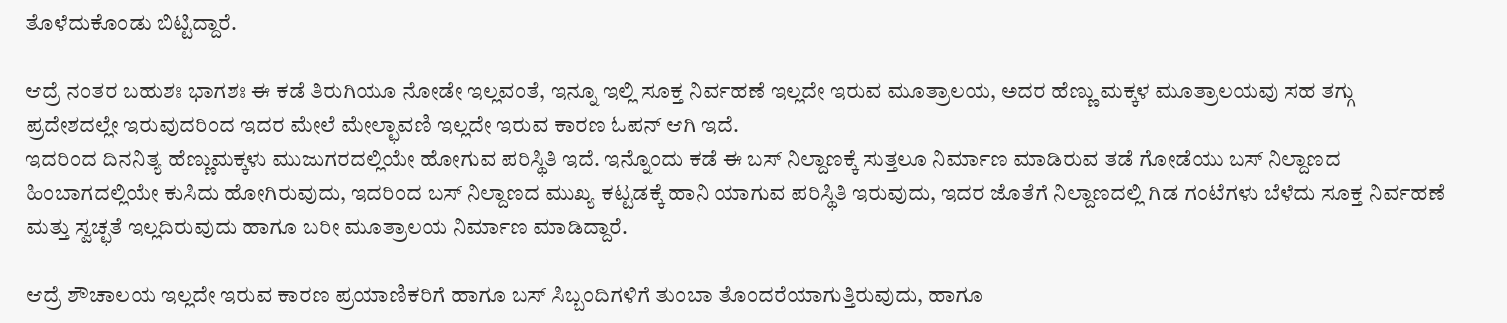ತೊಳೆದುಕೊಂಡು ಬಿಟ್ಟಿದ್ದಾರೆ.

ಆದ್ರೆ ನಂತರ ಬಹುಶಃ ಭಾಗಶಃ ಈ ಕಡೆ ತಿರುಗಿಯೂ ನೋಡೇ ಇಲ್ಲವಂತೆ, ಇನ್ನೂ ಇಲ್ಲಿ ಸೂಕ್ತ ನಿರ್ವಹಣೆ ಇಲ್ಲದೇ ಇರುವ ಮೂತ್ರಾಲಯ, ಅದರ ಹೆಣ್ಣು ಮಕ್ಕಳ ಮೂತ್ರಾಲಯವು ಸಹ ತಗ್ಗು ಪ್ರದೇಶದಲ್ಲೇ ಇರುವುದರಿಂದ ಇದರ ಮೇಲೆ ಮೇಲ್ಛಾವಣಿ ಇಲ್ಲದೇ ಇರುವ ಕಾರಣ ಓಪನ್ ಆಗಿ ಇದೆ.
ಇದರಿಂದ ದಿನನಿತ್ಯ ಹೆಣ್ಣುಮಕ್ಕಳು ಮುಜುಗರದಲ್ಲಿಯೇ ಹೋಗುವ ಪರಿಸ್ಥಿತಿ ಇದೆ. ಇನ್ನೊಂದು ಕಡೆ ಈ ಬಸ್ ನಿಲ್ದಾಣಕ್ಕೆ ಸುತ್ತಲೂ ನಿರ್ಮಾಣ ಮಾಡಿರುವ ತಡೆ ಗೋಡೆಯು ಬಸ್ ನಿಲ್ದಾಣದ ಹಿಂಬಾಗದಲ್ಲಿಯೇ ಕುಸಿದು ಹೋಗಿರುವುದು, ಇದರಿಂದ ಬಸ್ ನಿಲ್ದಾಣದ ಮುಖ್ಯ ಕಟ್ಟಡಕ್ಕೆ ಹಾನಿ ಯಾಗುವ ಪರಿಸ್ಥಿತಿ ಇರುವುದು, ಇದರ ಜೊತೆಗೆ ನಿಲ್ದಾಣದಲ್ಲಿ ಗಿಡ ಗಂಟೆಗಳು ಬೆಳೆದು ಸೂಕ್ತ ನಿರ್ವಹಣೆ ಮತ್ತು ಸ್ವಚ್ಛತೆ ಇಲ್ಲದಿರುವುದು ಹಾಗೂ ಬರೀ ಮೂತ್ರಾಲಯ ನಿರ್ಮಾಣ ಮಾಡಿದ್ದಾರೆ.

ಆದ್ರೆ ಶೌಚಾಲಯ ಇಲ್ಲದೇ ಇರುವ ಕಾರಣ ಪ್ರಯಾಣಿಕರಿಗೆ ಹಾಗೂ ಬಸ್ ಸಿಬ್ಬಂದಿಗಳಿಗೆ ತುಂಬಾ ತೊಂದರೆಯಾಗುತ್ತಿರುವುದು, ಹಾಗೂ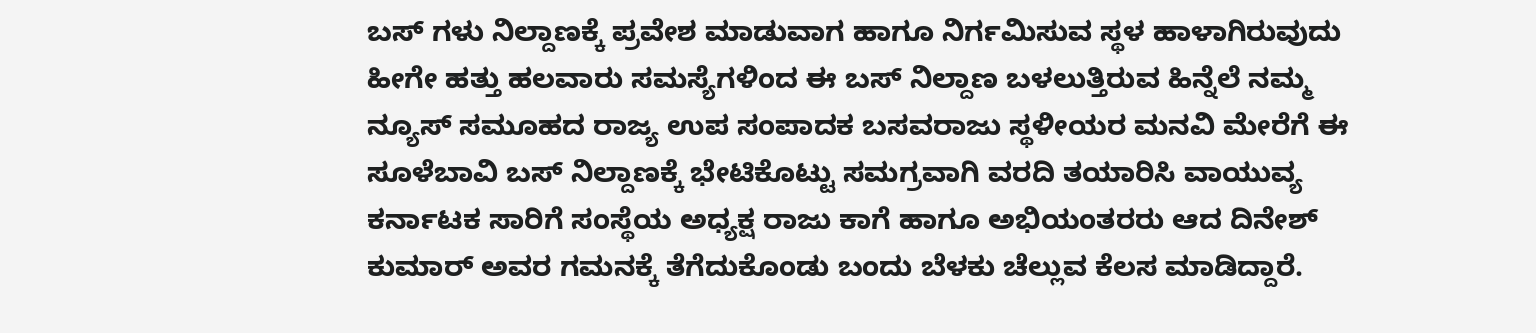ಬಸ್ ಗಳು ನಿಲ್ದಾಣಕ್ಕೆ ಪ್ರವೇಶ ಮಾಡುವಾಗ ಹಾಗೂ ನಿರ್ಗಮಿಸುವ ಸ್ಥಳ ಹಾಳಾಗಿರುವುದು ಹೀಗೇ ಹತ್ತು ಹಲವಾರು ಸಮಸ್ಯೆಗಳಿಂದ ಈ ಬಸ್ ನಿಲ್ದಾಣ ಬಳಲುತ್ತಿರುವ ಹಿನ್ನೆಲೆ ನಮ್ಮ ನ್ಯೂಸ್ ಸಮೂಹದ ರಾಜ್ಯ ಉಪ ಸಂಪಾದಕ ಬಸವರಾಜು ಸ್ಥಳೀಯರ ಮನವಿ ಮೇರೆಗೆ ಈ ಸೂಳೆಬಾವಿ ಬಸ್ ನಿಲ್ದಾಣಕ್ಕೆ ಭೇಟಿಕೊಟ್ಟು ಸಮಗ್ರವಾಗಿ ವರದಿ ತಯಾರಿಸಿ ವಾಯುವ್ಯ ಕರ್ನಾಟಕ ಸಾರಿಗೆ ಸಂಸ್ಥೆಯ ಅಧ್ಯಕ್ಷ ರಾಜು ಕಾಗೆ ಹಾಗೂ ಅಭಿಯಂತರರು ಆದ ದಿನೇಶ್ ಕುಮಾರ್ ಅವರ ಗಮನಕ್ಕೆ ತೆಗೆದುಕೊಂಡು ಬಂದು ಬೆಳಕು ಚೆಲ್ಲುವ ಕೆಲಸ ಮಾಡಿದ್ದಾರೆ.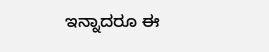ಇನ್ನಾದರೂ ಈ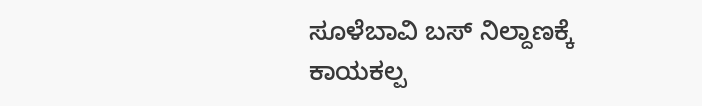ಸೂಳೆಬಾವಿ ಬಸ್ ನಿಲ್ದಾಣಕ್ಕೆ ಕಾಯಕಲ್ಪ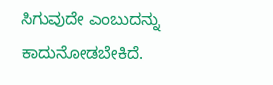ಸಿಗುವುದೇ ಎಂಬುದನ್ನು ಕಾದುನೋಡಬೇಕಿದೆ.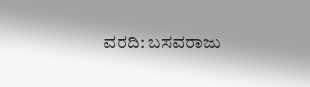ವರದಿ: ಬಸವರಾಜು